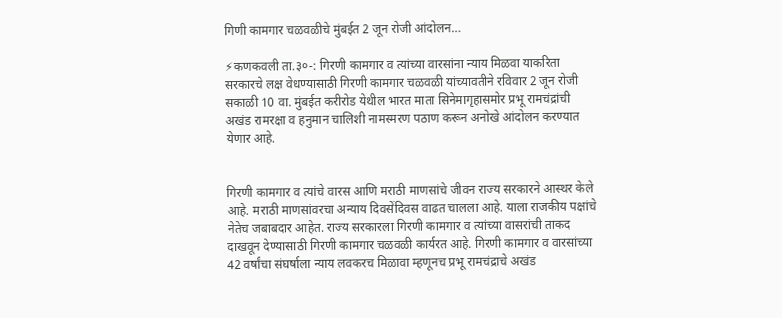गिणी कामगार चळवळीचे मुंबईत 2 जून रोजी आंदोलन…

⚡कणकवली ता.३०-: गिरणी कामगार व त्यांच्या वारसांना न्याय मिळवा याकरिता सरकारचे लक्ष वेधण्यासाठी गिरणी कामगार चळवळी यांच्यावतीने रविवार 2 जून रोजी सकाळी 10 वा. मुंबईत करीरोड येथील भारत माता सिनेमागृहासमोर प्रभू रामचंद्रांची अखंड रामरक्षा व हनुमान चालिशी नामस्मरण पठाण करून अनोखे आंदोलन करण्यात येणार आहे.


गिरणी कामगार व त्यांचे वारस आणि मराठी माणसांचे जीवन राज्य सरकारने आस्थर केले आहे. मराठी माणसांवरचा अन्याय दिवसेंदिवस वाढत चालला आहे. याला राजकीय पक्षांचे नेतेच जबाबदार आहेत. राज्य सरकारला गिरणी कामगार व त्यांच्या वासरांची ताकद दाखवून देण्यासाठी गिरणी कामगार चळवळी कार्यरत आहे. गिरणी कामगार व वारसांच्या 42 वर्षांचा संघर्षाला न्याय लवकरच मिळावा म्हणूनच प्रभू रामचंद्राचे अखंड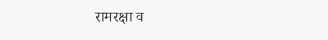रामरक्षा व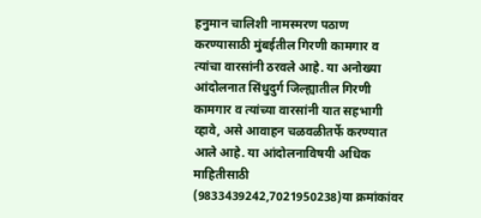हनुमान चालिशी नामस्मरण पठाण करण्यासाठी मुंबईतील गिरणी कामगार व त्यांचा वारसांनी ठरवले आहे. या अनोख्या आंदोलनात सिंधुदुर्ग जिल्ह्यातील गिरणी कामगार व त्यांच्या वारसांनी यात सहभागी व्हावे, असे आवाहन चळवळीतर्फे करण्यात आले आहे. या आंदोलनाविषयी अधिक माहितीसाठी (9833439242,7021950238)या क्रमांकांवर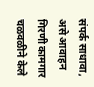संपर्क साधावा, असे आवाहन गिरणी कामगार चळवळीने केले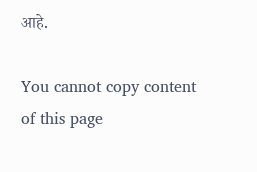आहे.

You cannot copy content of this page